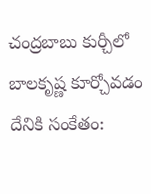చంద్రబాబు కుర్చీలో బాలకృష్ణ కూర్చోవడం దేనికి సంకేతం: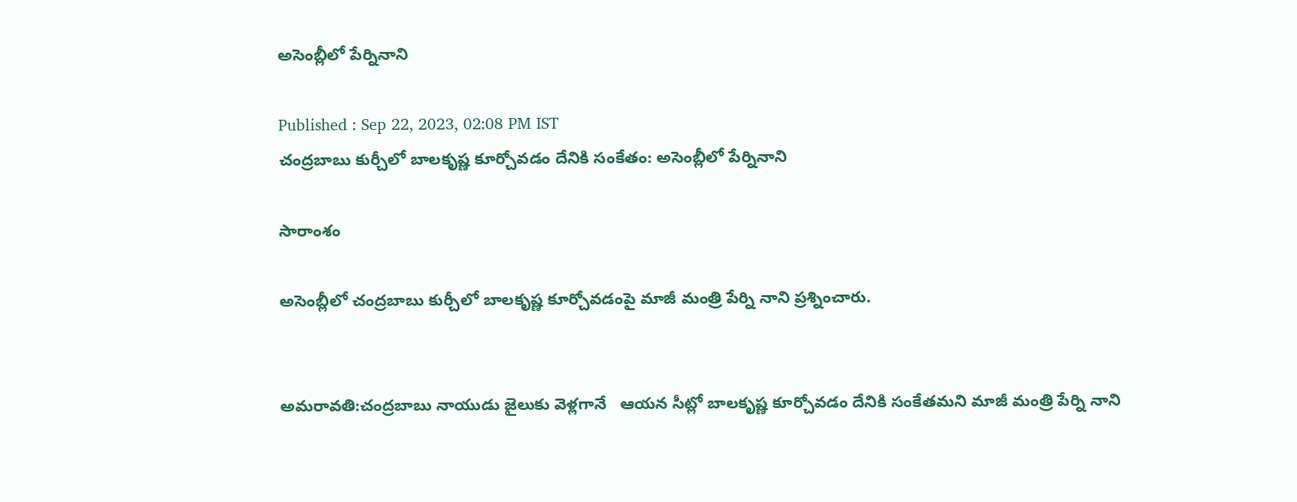అసెంబ్లీలో పేర్నినాని

Published : Sep 22, 2023, 02:08 PM IST
చంద్రబాబు కుర్చీలో బాలకృష్ణ కూర్చోవడం దేనికి సంకేతం: అసెంబ్లీలో పేర్నినాని

సారాంశం

అసెంబ్లీలో చంద్రబాబు కుర్చీలో బాలకృష్ణ కూర్చోవడంపై మాజీ మంత్రి పేర్ని నాని ప్రశ్నించారు.


అమరావతి:చంద్రబాబు నాయుడు జైలుకు వెళ్లగానే   ఆయన సీట్లో బాలకృష్ణ కూర్చోవడం దేనికి సంకేతమని మాజీ మంత్రి పేర్ని నాని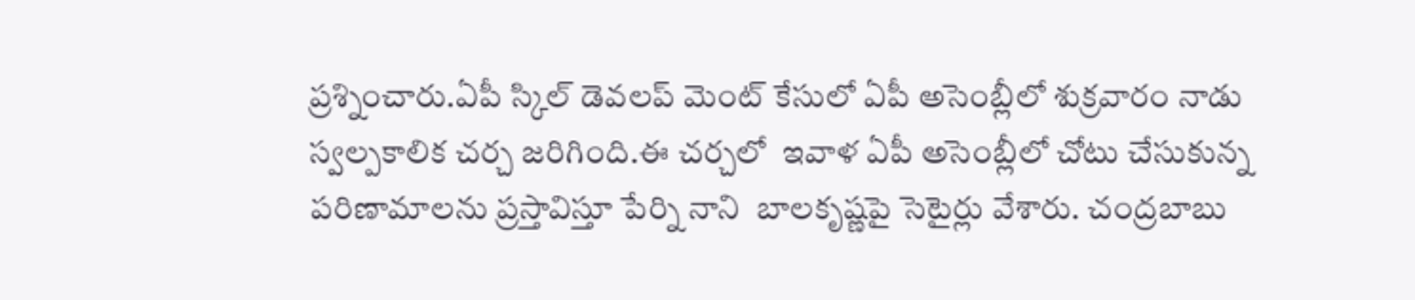ప్రశ్నించారు.ఏపీ స్కిల్ డెవలప్ మెంట్ కేసులో ఏపీ అసెంబ్లీలో శుక్రవారం నాడు  స్వల్పకాలిక చర్చ జరిగింది.ఈ చర్చలో  ఇవాళ ఏపీ అసెంబ్లీలో చోటు చేసుకున్న పరిణామాలను ప్రస్తావిస్తూ పేర్ని నాని  బాలకృష్ణపై సెటైర్లు వేశారు. చంద్రబాబు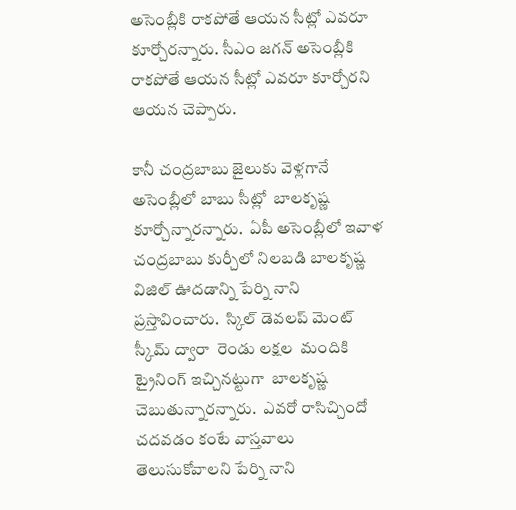అసెంబ్లీకి రాకపోతే ఆయన సీట్లో ఎవరూ కూర్చోరన్నారు. సీఎం జగన్ అసెంబ్లీకి రాకపోతే ఆయన సీట్లో ఎవరూ కూర్చోరని ఆయన చెప్పారు.

కానీ చంద్రబాబు జైలుకు వెళ్లగానే  అసెంబ్లీలో బాబు సీట్లో  బాలకృష్ణ కూర్చోన్నారన్నారు.  ఏపీ అసెంబ్లీలో ఇవాళ  చంద్రబాబు కుర్చీలో నిలబడి బాలకృష్ణ విజిల్ ఊదడాన్ని పేర్ని నాని ప్రస్తావించారు.  స్కిల్ డెవలప్ మెంట్ స్కీమ్ ద్వారా  రెండు లక్షల  మందికి ట్రైనింగ్ ఇచ్చినట్టుగా  బాలకృష్ణ చెబుతున్నారన్నారు.  ఎవరో రాసిచ్చిందో చదవడం కంటే వాస్తవాలు తెలుసుకోవాలని పేర్ని నాని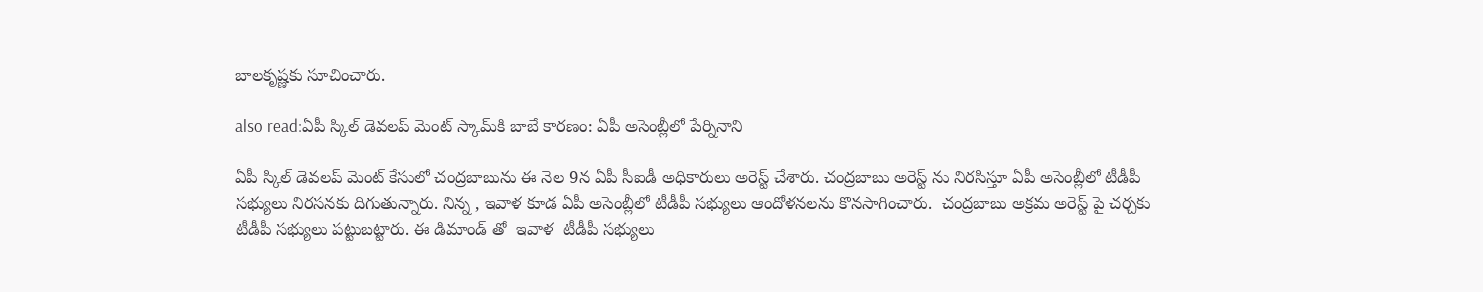బాలకృష్ణకు సూచించారు.

also read:ఏపీ స్కిల్ డెవలప్ మెంట్ స్కా‌మ్‌కి బాబే కారణం: ఏపీ అసెంబ్లీలో పేర్నినాని

ఏపీ స్కిల్ డెవలప్ మెంట్ కేసులో చంద్రబాబును ఈ నెల 9న ఏపీ సీఐడీ అధికారులు అరెస్ట్ చేశారు. చంద్రబాబు అరెస్ట్ ను నిరసిస్తూ ఏపీ అసెంబ్లీలో టీడీపీ సభ్యులు నిరసనకు దిగుతున్నారు. నిన్న , ఇవాళ కూడ ఏపీ అసెంబ్లీలో టీడీపీ సభ్యులు ఆందోళనలను కొనసాగించారు.  చంద్రబాబు అక్రమ అరెస్ట్ పై చర్చకు టీడీపీ సభ్యులు పట్టుబట్టారు. ఈ డిమాండ్ తో  ఇవాళ  టీడీపీ సభ్యులు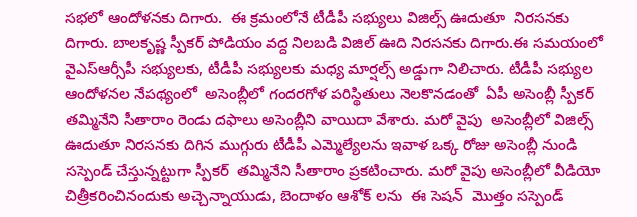సభలో ఆందోళనకు దిగారు.  ఈ క్రమంలోనే టీడీపీ సభ్యులు విజిల్స్ ఊదుతూ  నిరసనకు దిగారు. బాలకృష్ణ స్పీకర్ పోడియం వద్ద నిలబడి విజిల్ ఊది నిరసనకు దిగారు.ఈ సమయంలో  వైఎస్ఆర్సీపీ సభ్యులకు, టీడీపీ సభ్యులకు మధ్య మార్షల్స్ అడ్డుగా నిలిచారు. టీడీపీ సభ్యుల ఆందోళనల నేపథ్యంలో  అసెంబ్లీలో గందరగోళ పరిస్థితులు నెలకొనడంతో  ఏపీ అసెంబ్లీ స్పీకర్ తమ్మినేని సీతారాం రెండు దఫాలు అసెంబ్లీని వాయిదా వేశారు. మరో వైపు  అసెంబ్లీలో విజిల్స్ ఊదుతూ నిరసనకు దిగిన ముగ్గురు టీడీపీ ఎమ్మెల్యేలను ఇవాళ ఒక్క రోజు అసెంబ్లీ నుండి సస్పెండ్ చేస్తున్నట్టుగా స్పీకర్  తమ్మినేని సీతారాం ప్రకటించారు. మరో వైపు అసెంబ్లీలో వీడియో చిత్రీకరించినందుకు అచ్చెన్నాయుడు, బెందాళం ఆశోక్ లను  ఈ సెషన్  మొత్తం సస్పెండ్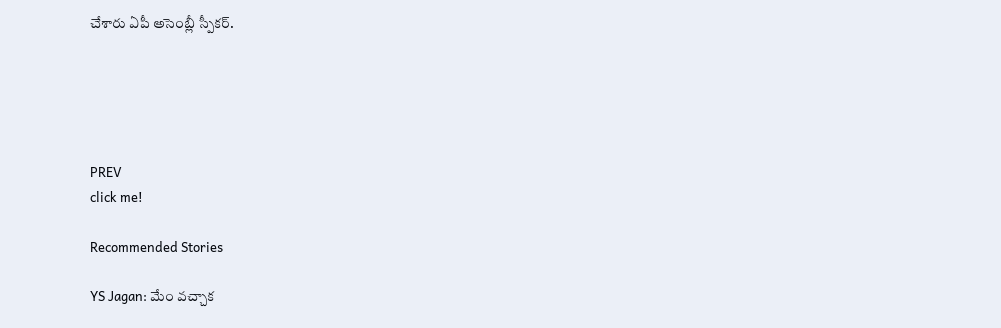చేశారు ఏపీ అసెంబ్లీ స్పీకర్.





PREV
click me!

Recommended Stories

YS Jagan: మేం వచ్చాక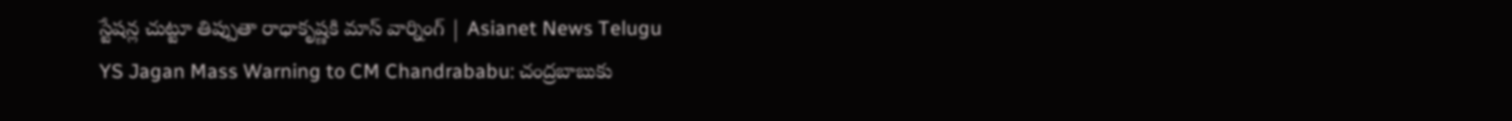స్టేషన్ల చుట్టూ తిప్పుతా రాధాకృష్ణకి మాస్‌ వార్నింగ్‌ | Asianet News Telugu
YS Jagan Mass Warning to CM Chandrababu: చంద్రబాబుకు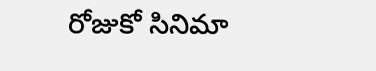రోజుకో సినిమా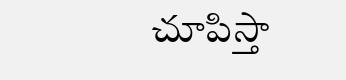చూపిస్తా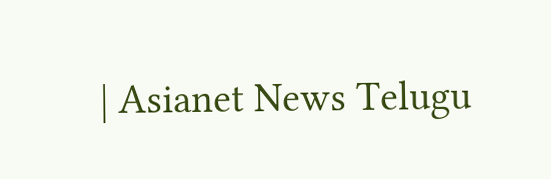| Asianet News Telugu